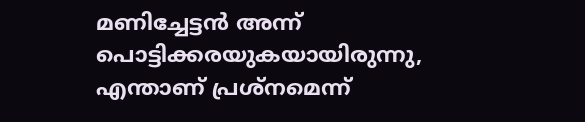മണിച്ചേട്ടൻ അന്ന് പൊട്ടിക്കരയുകയായിരുന്നു, എന്താണ് പ്രശ്നമെന്ന്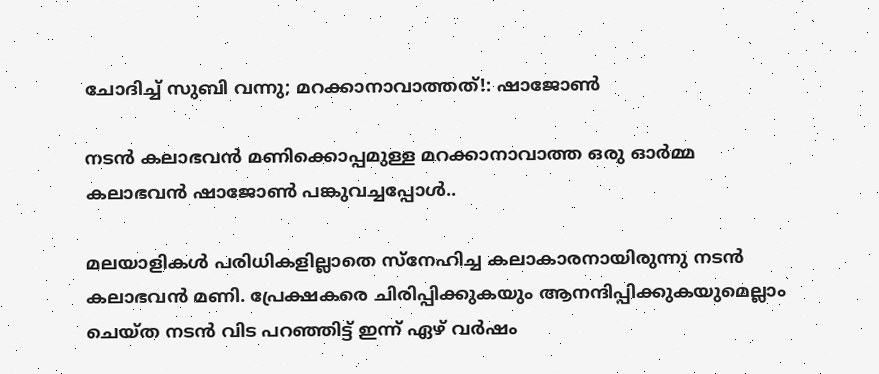ചോദിച്ച് സുബി വന്നു; മറക്കാനാവാത്തത്!: ഷാജോൺ

നടൻ കലാഭവൻ മണിക്കൊപ്പമുള്ള മറക്കാനാവാത്ത ഒരു ഓർമ്മ കലാഭവൻ ഷാജോൺ പങ്കുവച്ചപ്പോൾ..

മലയാളികൾ പരിധികളില്ലാതെ സ്നേഹിച്ച കലാകാരനായിരുന്നു നടൻ കലാഭവൻ മണി. പ്രേക്ഷകരെ ചിരിപ്പിക്കുകയും ആനന്ദിപ്പിക്കുകയുമെല്ലാം ചെയ്ത നടൻ വിട പറഞ്ഞിട്ട് ഇന്ന് ഏഴ് വർഷം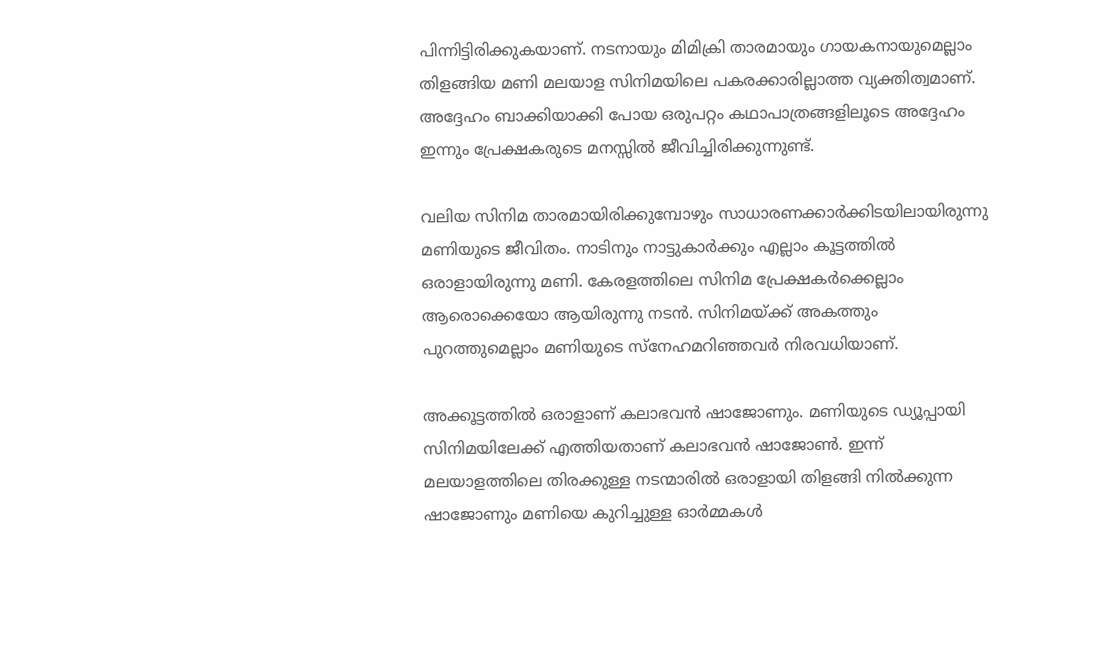പിന്നിട്ടിരിക്കുകയാണ്. നടനായും മിമിക്രി താരമായും ഗായകനായുമെല്ലാം തിളങ്ങിയ മണി മലയാള സിനിമയിലെ പകരക്കാരില്ലാത്ത വ്യക്തിത്വമാണ്. അദ്ദേഹം ബാക്കിയാക്കി പോയ ഒരുപറ്റം കഥാപാത്രങ്ങളിലൂടെ അദ്ദേഹം ഇന്നും പ്രേക്ഷകരുടെ മനസ്സിൽ ജീവിച്ചിരിക്കുന്നുണ്ട്.

വലിയ സിനിമ താരമായിരിക്കുമ്പോഴും സാധാരണക്കാർക്കിടയിലായിരുന്നു മണിയുടെ ജീവിതം. നാടിനും നാട്ടുകാർക്കും എല്ലാം കൂട്ടത്തിൽ ഒരാളായിരുന്നു മണി. കേരളത്തിലെ സിനിമ പ്രേക്ഷകർക്കെല്ലാം ആരൊക്കെയോ ആയിരുന്നു നടൻ. സിനിമയ്ക്ക് അകത്തും പുറത്തുമെല്ലാം മണിയുടെ സ്നേഹമറിഞ്ഞവർ നിരവധിയാണ്.

അക്കൂട്ടത്തിൽ ഒരാളാണ് കലാഭവൻ ഷാജോണും. മണിയുടെ ഡ്യൂപ്പായി സിനിമയിലേക്ക് എത്തിയതാണ് കലാഭവൻ ഷാജോൺ. ഇന്ന് മലയാളത്തിലെ തിരക്കുള്ള നടന്മാരിൽ ഒരാളായി തിളങ്ങി നിൽക്കുന്ന ഷാജോണും മണിയെ കുറിച്ചുള്ള ഓർമ്മകൾ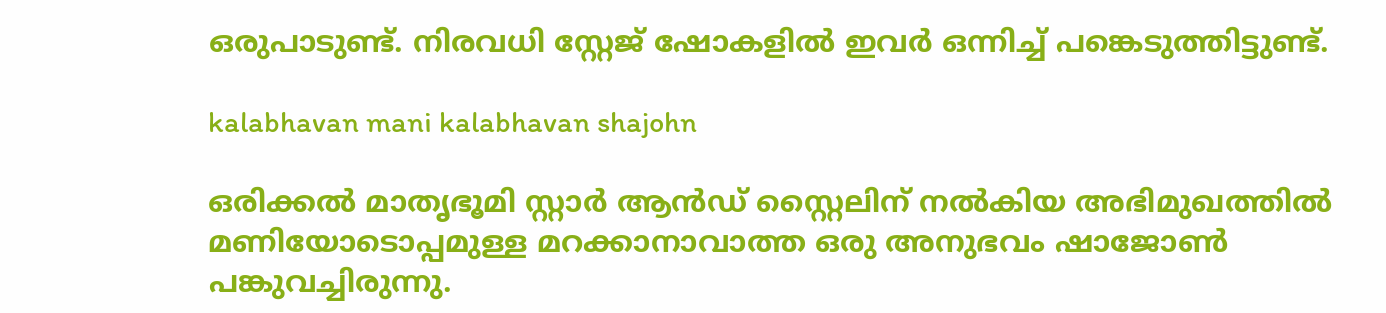ഒരുപാടുണ്ട്. നിരവധി സ്റ്റേജ് ഷോകളിൽ ഇവർ ഒന്നിച്ച് പങ്കെടുത്തിട്ടുണ്ട്.

kalabhavan mani kalabhavan shajohn

ഒരിക്കൽ മാതൃഭൂമി സ്റ്റാർ ആൻഡ് സ്റ്റൈലിന് നൽകിയ അഭിമുഖത്തിൽ മണിയോടൊപ്പമുള്ള മറക്കാനാവാത്ത ഒരു അനുഭവം ഷാജോൺ പങ്കുവച്ചിരുന്നു.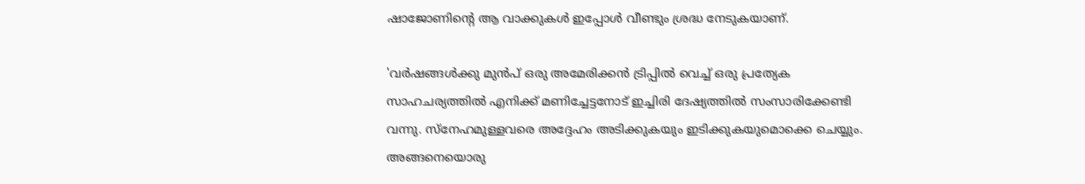ഷാജോണിന്റെ ആ വാക്കുകൾ ഇപ്പോൾ വീണ്ടും ശ്രദ്ധ നേടുകയാണ്.

'വര്‍ഷങ്ങള്‍ക്കു മുൻപ് ഒരു അമേരിക്കന്‍ ട്രിപ്പില്‍ വെച്ച് ഒരു പ്രത്യേക സാഹചര്യത്തില്‍ എനിക്ക് മണിച്ചേട്ടനോട് ഇച്ചിരി ദേഷ്യത്തില്‍ സംസാരിക്കേണ്ടി വന്നു. സ്‌നേഹമുള്ളവരെ അദ്ദേഹം അടിക്കുകയും ഇടിക്കുകയുമൊക്കെ ചെയ്യും. അങ്ങനെയൊരു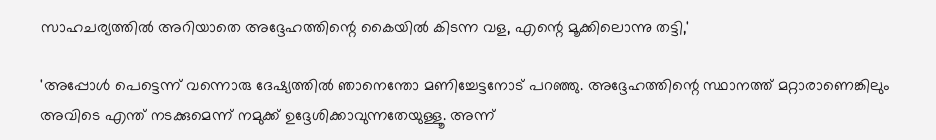സാഹചര്യത്തില്‍ അറിയാതെ അദ്ദേഹത്തിന്റെ കൈയില്‍ കിടന്ന വള, എന്റെ മൂക്കിലൊന്നു തട്ടി,'

'അപ്പോൾ പെട്ടെന്ന് വന്നൊരു ദേഷ്യത്തില്‍ ഞാനെന്തോ മണിച്ചേട്ടനോട് പറഞ്ഞു. അദ്ദേഹത്തിന്റെ സ്ഥാനത്ത് മറ്റാരാണെങ്കിലും അവിടെ എന്ത് നടക്കുമെന്ന് നമുക്ക് ഉദ്ദേശിക്കാവുന്നതേയുള്ളൂ. അന്ന്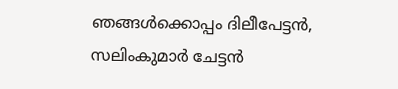ഞങ്ങള്‍ക്കൊപ്പം ദിലീപേട്ടന്‍, സലിംകുമാര്‍ ചേട്ടന്‍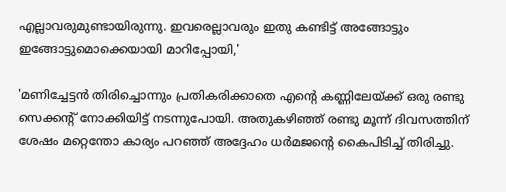എല്ലാവരുമുണ്ടായിരുന്നു. ഇവരെല്ലാവരും ഇതു കണ്ടിട്ട് അങ്ങോട്ടും ഇങ്ങോട്ടുമൊക്കെയായി മാറിപ്പോയി,'

'മണിച്ചേട്ടന്‍ തിരിച്ചൊന്നും പ്രതികരിക്കാതെ എന്റെ കണ്ണിലേയ്ക്ക് ഒരു രണ്ടു സെക്കന്റ് നോക്കിയിട്ട് നടന്നുപോയി. അതുകഴിഞ്ഞ് രണ്ടു മൂന്ന് ദിവസത്തിന് ശേഷം മറ്റെന്തോ കാര്യം പറഞ്ഞ് അദ്ദേഹം ധര്‍മജന്റെ കൈപിടിച്ച് തിരിച്ചു.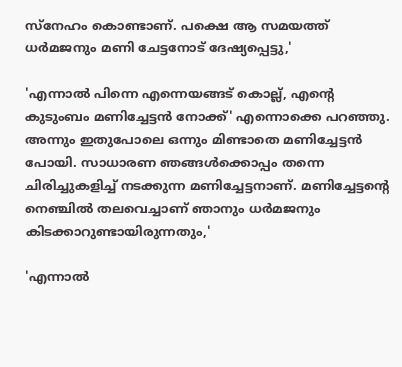സ്‌നേഹം കൊണ്ടാണ്. പക്ഷെ ആ സമയത്ത് ധര്‍മജനും മണി ചേട്ടനോട് ദേഷ്യപ്പെട്ടു,'

'എന്നാല്‍ പിന്നെ എന്നെയങ്ങട് കൊല്ല്, എന്റെ കുടുംബം മണിച്ചേട്ടന്‍ നോക്ക്' എന്നൊക്കെ പറഞ്ഞു. അന്നും ഇതുപോലെ ഒന്നും മിണ്ടാതെ മണിച്ചേട്ടന്‍ പോയി. സാധാരണ ഞങ്ങള്‍ക്കൊപ്പം തന്നെ ചിരിച്ചുകളിച്ച് നടക്കുന്ന മണിച്ചേട്ടനാണ്. മണിച്ചേട്ടന്റെ നെഞ്ചില്‍ തലവെച്ചാണ് ഞാനും ധര്‍മജനും കിടക്കാറുണ്ടായിരുന്നതും,'

'എന്നാല്‍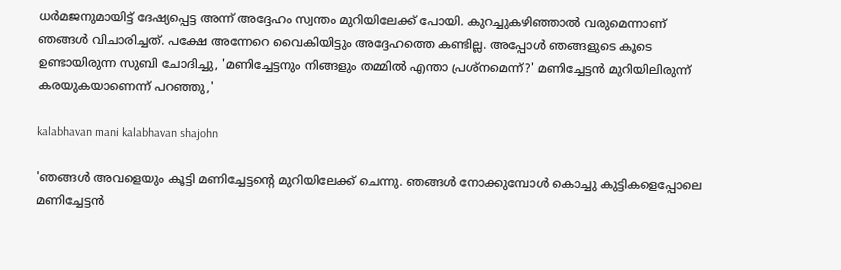ധര്‍മജനുമായിട്ട് ദേഷ്യപ്പെട്ട അന്ന് അദ്ദേഹം സ്വന്തം മുറിയിലേക്ക് പോയി. കുറച്ചുകഴിഞ്ഞാല്‍ വരുമെന്നാണ് ഞങ്ങള്‍ വിചാരിച്ചത്. പക്ഷേ അന്നേറെ വൈകിയിട്ടും അദ്ദേഹത്തെ കണ്ടില്ല. അപ്പോള്‍ ഞങ്ങളുടെ കൂടെ ഉണ്ടായിരുന്ന സുബി ചോദിച്ചു, 'മണിച്ചേട്ടനും നിങ്ങളും തമ്മില്‍ എന്താ പ്രശ്‌നമെന്ന്?' മണിച്ചേട്ടന്‍ മുറിയിലിരുന്ന് കരയുകയാണെന്ന് പറഞ്ഞു,'

kalabhavan mani kalabhavan shajohn

'ഞങ്ങള്‍ അവളെയും കൂട്ടി മണിച്ചേട്ടന്റെ മുറിയിലേക്ക് ചെന്നു. ഞങ്ങള്‍ നോക്കുമ്പോള്‍ കൊച്ചു കുട്ടികളെപ്പോലെ മണിച്ചേട്ടന്‍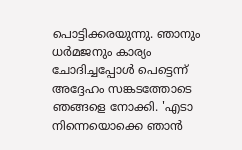പൊട്ടിക്കരയുന്നു. ഞാനും ധര്‍മജനും കാര്യം ചോദിച്ചപ്പോള്‍ പെട്ടെന്ന് അദ്ദേഹം സങ്കടത്തോടെ ഞങ്ങളെ നോക്കി. 'എടാ നിന്നെയൊക്കെ ഞാന്‍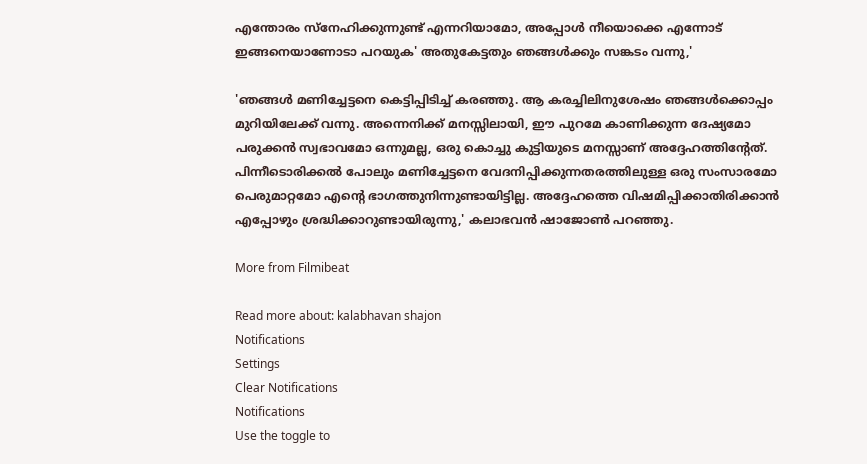എന്തോരം സ്‌നേഹിക്കുന്നുണ്ട് എന്നറിയാമോ, അപ്പോള്‍ നീയൊക്കെ എന്നോട് ഇങ്ങനെയാണോടാ പറയുക' അതുകേട്ടതും ഞങ്ങള്‍ക്കും സങ്കടം വന്നു,'

'ഞങ്ങള്‍ മണിച്ചേട്ടനെ കെട്ടിപ്പിടിച്ച് കരഞ്ഞു. ആ കരച്ചിലിനുശേഷം ഞങ്ങള്‍ക്കൊപ്പം മുറിയിലേക്ക് വന്നു. അന്നെനിക്ക് മനസ്സിലായി, ഈ പുറമേ കാണിക്കുന്ന ദേഷ്യമോ പരുക്കന്‍ സ്വഭാവമോ ഒന്നുമല്ല, ഒരു കൊച്ചു കുട്ടിയുടെ മനസ്സാണ് അദ്ദേഹത്തിന്റേത്. പിന്നീടൊരിക്കല്‍ പോലും മണിച്ചേട്ടനെ വേദനിപ്പിക്കുന്നതരത്തിലുള്ള ഒരു സംസാരമോ പെരുമാറ്റമോ എന്റെ ഭാഗത്തുനിന്നുണ്ടായിട്ടില്ല. അദ്ദേഹത്തെ വിഷമിപ്പിക്കാതിരിക്കാന്‍ എപ്പോഴും ശ്രദ്ധിക്കാറുണ്ടായിരുന്നു,' കലാഭവൻ ഷാജോൺ പറഞ്ഞു.

More from Filmibeat

Read more about: kalabhavan shajon
Notifications
Settings
Clear Notifications
Notifications
Use the toggle to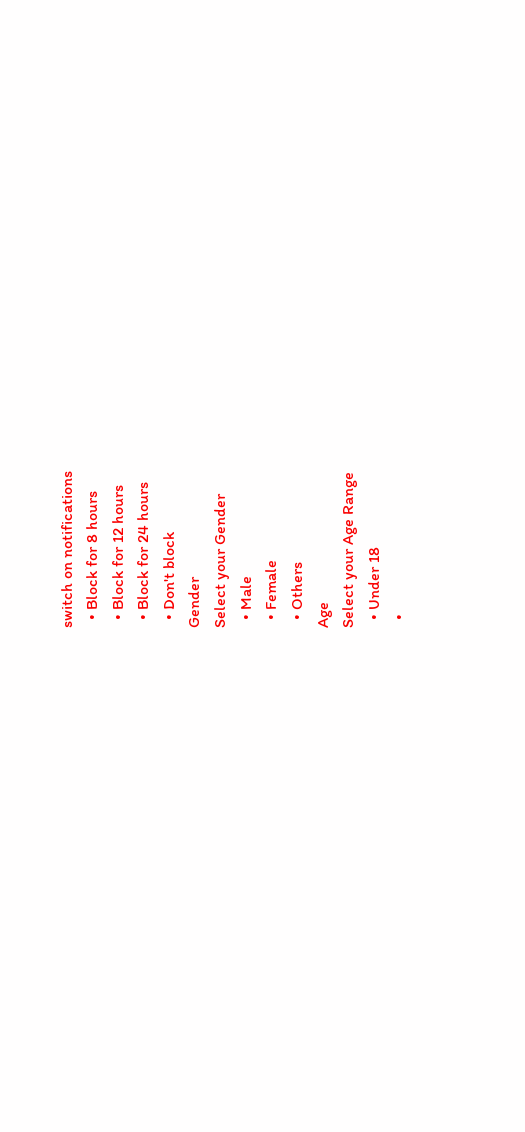switch on notifications
  • Block for 8 hours
  • Block for 12 hours
  • Block for 24 hours
  • Don't block
Gender
Select your Gender
  • Male
  • Female
  • Others
Age
Select your Age Range
  • Under 18
  •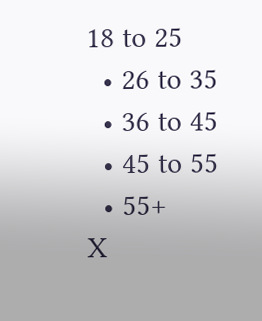18 to 25
  • 26 to 35
  • 36 to 45
  • 45 to 55
  • 55+
X